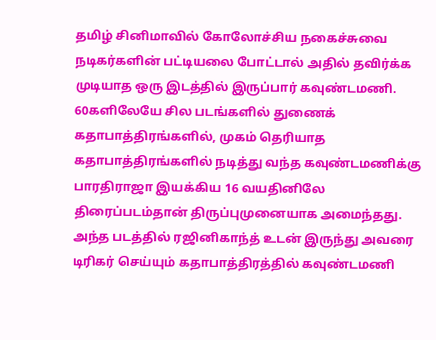தமிழ் சினிமாவில் கோலோச்சிய நகைச்சுவை நடிகர்களின் பட்டியலை போட்டால் அதில் தவிர்க்க முடியாத ஒரு இடத்தில் இருப்பார் கவுண்டமணி. 60களிலேயே சில படங்களில் துணைக் கதாபாத்திரங்களில், முகம் தெரியாத கதாபாத்திரங்களில் நடித்து வந்த கவுண்டமணிக்கு பாரதிராஜா இயக்கிய 16 வயதினிலே திரைப்படம்தான் திருப்புமுனையாக அமைந்தது.
அந்த படத்தில் ரஜினிகாந்த் உடன் இருந்து அவரை டிரிகர் செய்யும் கதாபாத்திரத்தில் கவுண்டமணி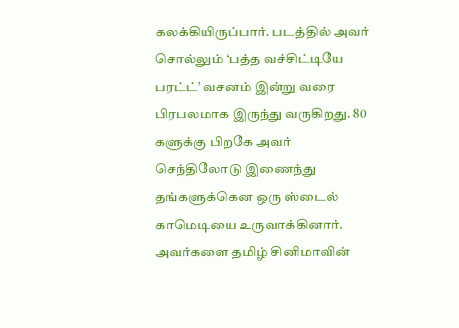கலக்கியிருப்பார். படத்தில் அவர் சொல்லும் ‘பத்த வச்சிட்டியே பரட்ட்’ வசனம் இன்று வரை பிரபலமாக இருந்து வருகிறது. 80 களுக்கு பிறகே அவர் செந்திலோடு இணைந்து தங்களுக்கென ஒரு ஸ்டைல் காமெடியை உருவாக்கினார். அவர்களை தமிழ் சினிமாவின்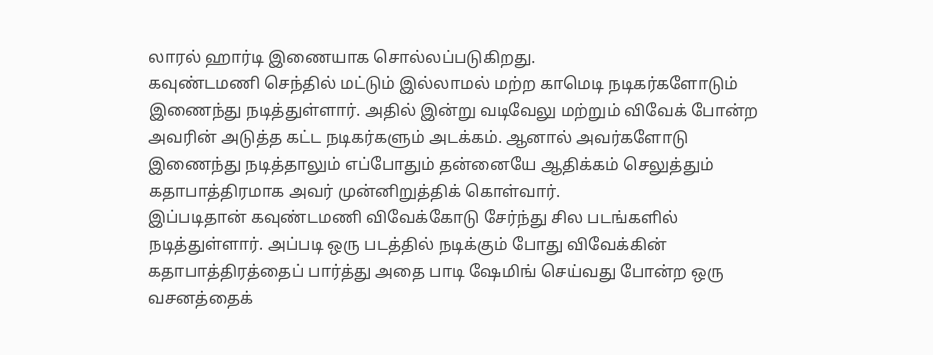லாரல் ஹார்டி இணையாக சொல்லப்படுகிறது.
கவுண்டமணி செந்தில் மட்டும் இல்லாமல் மற்ற காமெடி நடிகர்களோடும் இணைந்து நடித்துள்ளார். அதில் இன்று வடிவேலு மற்றும் விவேக் போன்ற அவரின் அடுத்த கட்ட நடிகர்களும் அடக்கம். ஆனால் அவர்களோடு இணைந்து நடித்தாலும் எப்போதும் தன்னையே ஆதிக்கம் செலுத்தும் கதாபாத்திரமாக அவர் முன்னிறுத்திக் கொள்வார்.
இப்படிதான் கவுண்டமணி விவேக்கோடு சேர்ந்து சில படங்களில் நடித்துள்ளார். அப்படி ஒரு படத்தில் நடிக்கும் போது விவேக்கின் கதாபாத்திரத்தைப் பார்த்து அதை பாடி ஷேமிங் செய்வது போன்ற ஒரு வசனத்தைக்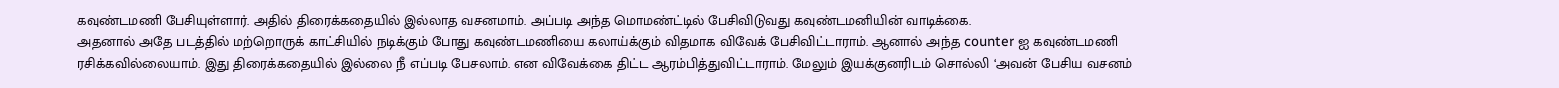கவுண்டமணி பேசியுள்ளார். அதில் திரைக்கதையில் இல்லாத வசனமாம். அப்படி அந்த மொமண்ட்டில் பேசிவிடுவது கவுண்டமனியின் வாடிக்கை.
அதனால் அதே படத்தில் மற்றொருக் காட்சியில் நடிக்கும் போது கவுண்டமணியை கலாய்க்கும் விதமாக விவேக் பேசிவிட்டாராம். ஆனால் அந்த counter ஐ கவுண்டமணி ரசிக்கவில்லையாம். இது திரைக்கதையில் இல்லை நீ எப்படி பேசலாம். என விவேக்கை திட்ட ஆரம்பித்துவிட்டாராம். மேலும் இயக்குனரிடம் சொல்லி ‘அவன் பேசிய வசனம்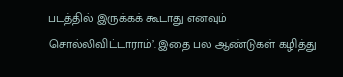படத்தில் இருக்கக் கூடாது எனவும் சொல்லிவிட்டாராம்’. இதை பல ஆண்டுகள் கழித்து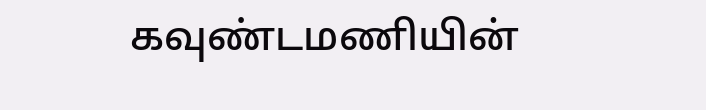கவுண்டமணியின்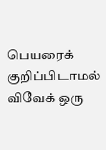பெயரைக் குறிப்பிடாமல் விவேக் ஒரு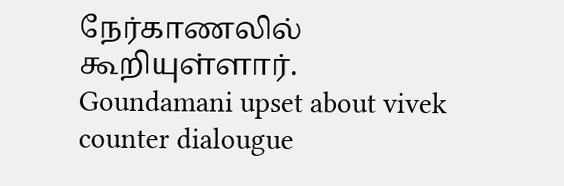நேர்காணலில் கூறியுள்ளார்.
Goundamani upset about vivek counter dialougue